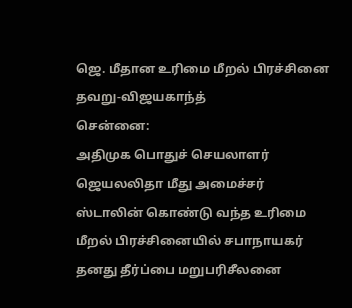ஜெ. மீதான உரிமை மீறல் பிரச்சினை தவறு-விஜயகாந்த்
சென்னை:
அதிமுக பொதுச் செயலாளர் ஜெயலலிதா மீது அமைச்சர் ஸ்டாலின் கொண்டு வந்த உரிமை மீறல் பிரச்சினையில் சபாநாயகர் தனது தீர்ப்பை மறுபரிசீலனை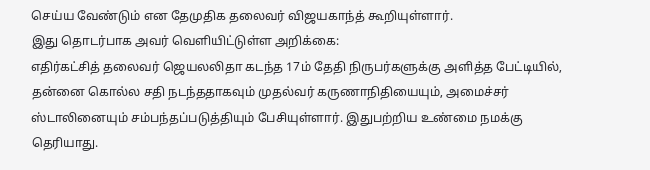செய்ய வேண்டும் என தேமுதிக தலைவர் விஜயகாந்த் கூறியுள்ளார்.
இது தொடர்பாக அவர் வெளியிட்டுள்ள அறிக்கை:
எதிர்கட்சித் தலைவர் ஜெயலலிதா கடந்த 17ம் தேதி நிருபர்களுக்கு அளித்த பேட்டியில், தன்னை கொல்ல சதி நடந்ததாகவும் முதல்வர் கருணாநிதியையும், அமைச்சர் ஸ்டாலினையும் சம்பந்தப்படுத்தியும் பேசியுள்ளார். இதுபற்றிய உண்மை நமக்கு தெரியாது.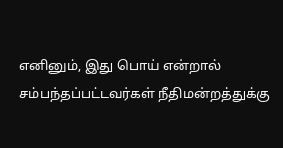எனினும், இது பொய் என்றால் சம்பந்தப்பட்டவர்கள் நீதிமன்றத்துக்கு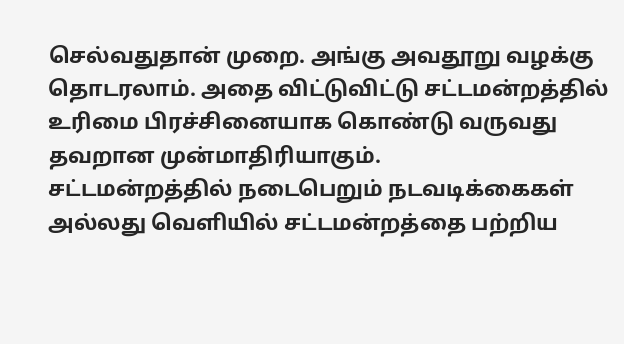செல்வதுதான் முறை. அங்கு அவதூறு வழக்கு தொடரலாம். அதை விட்டுவிட்டு சட்டமன்றத்தில் உரிமை பிரச்சினையாக கொண்டு வருவது தவறான முன்மாதிரியாகும்.
சட்டமன்றத்தில் நடைபெறும் நடவடிக்கைகள் அல்லது வெளியில் சட்டமன்றத்தை பற்றிய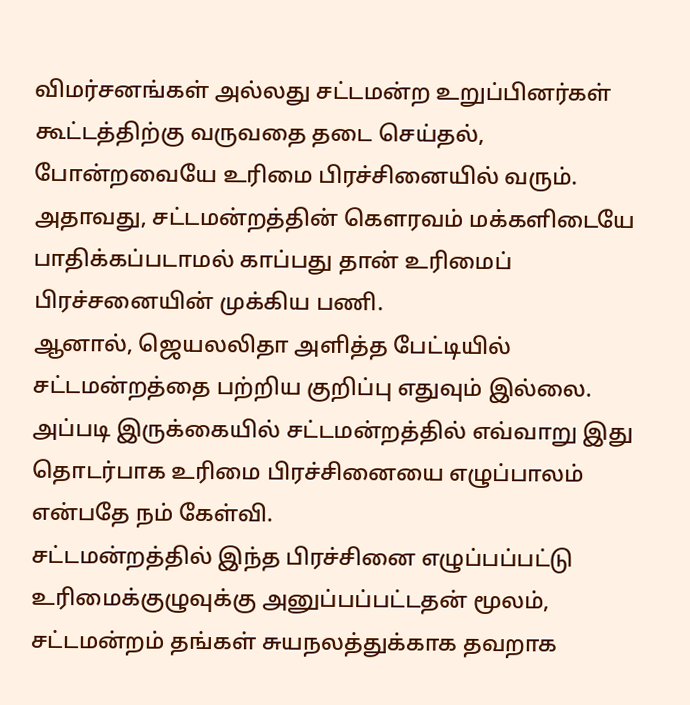விமர்சனங்கள் அல்லது சட்டமன்ற உறுப்பினர்கள் கூட்டத்திற்கு வருவதை தடை செய்தல், போன்றவையே உரிமை பிரச்சினையில் வரும். அதாவது, சட்டமன்றத்தின் கெளரவம் மக்களிடையே பாதிக்கப்படாமல் காப்பது தான் உரிமைப் பிரச்சனையின் முக்கிய பணி.
ஆனால், ஜெயலலிதா அளித்த பேட்டியில் சட்டமன்றத்தை பற்றிய குறிப்பு எதுவும் இல்லை. அப்படி இருக்கையில் சட்டமன்றத்தில் எவ்வாறு இது தொடர்பாக உரிமை பிரச்சினையை எழுப்பாலம் என்பதே நம் கேள்வி.
சட்டமன்றத்தில் இந்த பிரச்சினை எழுப்பப்பட்டு உரிமைக்குழுவுக்கு அனுப்பப்பட்டதன் மூலம், சட்டமன்றம் தங்கள் சுயநலத்துக்காக தவறாக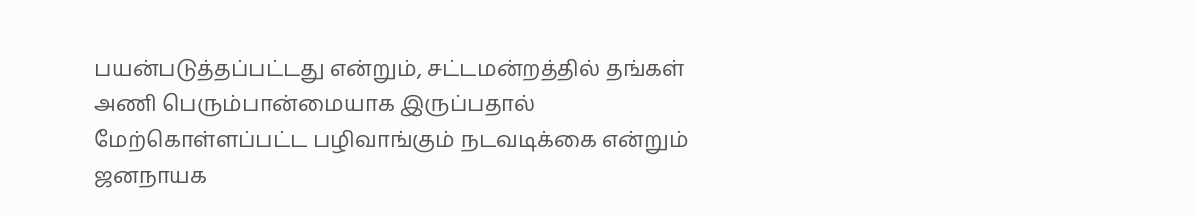பயன்படுத்தப்பட்டது என்றும், சட்டமன்றத்தில் தங்கள் அணி பெரும்பான்மையாக இருப்பதால் மேற்கொள்ளப்பட்ட பழிவாங்கும் நடவடிக்கை என்றும் ஜனநாயக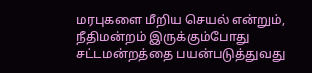மரபுகளை மீறிய செயல் என்றும், நீதிமன்றம் இருக்கும்போது சட்டமன்றத்தை பயன்படுத்துவது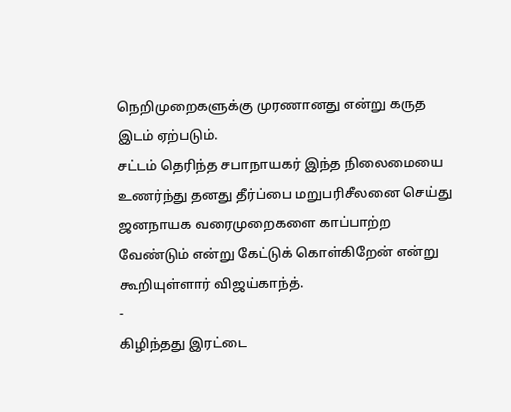நெறிமுறைகளுக்கு முரணானது என்று கருத இடம் ஏற்படும்.
சட்டம் தெரிந்த சபாநாயகர் இந்த நிலைமையை உணர்ந்து தனது தீர்ப்பை மறுபரிசீலனை செய்து ஜனநாயக வரைமுறைகளை காப்பாற்ற வேண்டும் என்று கேட்டுக் கொள்கிறேன் என்று கூறியுள்ளார் விஜய்காந்த்.
-
கிழிந்தது இரட்டை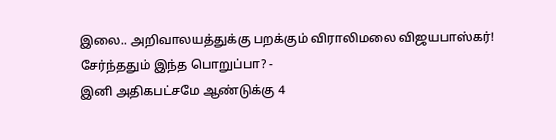இலை.. அறிவாலயத்துக்கு பறக்கும் விராலிமலை விஜயபாஸ்கர்! சேர்ந்ததும் இந்த பொறுப்பா? -
இனி அதிகபட்சமே ஆண்டுக்கு 4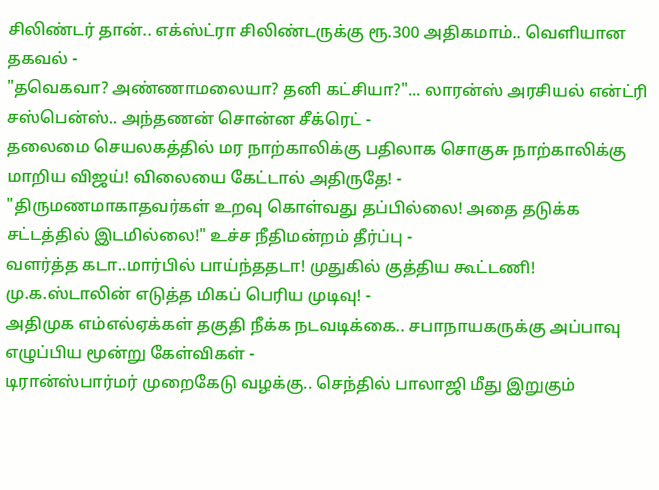சிலிண்டர் தான்.. எக்ஸ்ட்ரா சிலிண்டருக்கு ரூ.300 அதிகமாம்.. வெளியான தகவல் -
"தவெகவா? அண்ணாமலையா? தனி கட்சியா?"... லாரன்ஸ் அரசியல் என்ட்ரி சஸ்பென்ஸ்.. அந்தணன் சொன்ன சீக்ரெட் -
தலைமை செயலகத்தில் மர நாற்காலிக்கு பதிலாக சொகுசு நாற்காலிக்கு மாறிய விஜய்! விலையை கேட்டால் அதிருதே! -
"திருமணமாகாதவர்கள் உறவு கொள்வது தப்பில்லை! அதை தடுக்க சட்டத்தில் இடமில்லை!" உச்ச நீதிமன்றம் தீர்ப்பு -
வளர்த்த கடா..மார்பில் பாய்ந்ததடா! முதுகில் குத்திய கூட்டணி! மு.க.ஸ்டாலின் எடுத்த மிகப் பெரிய முடிவு! -
அதிமுக எம்எல்ஏக்கள் தகுதி நீக்க நடவடிக்கை.. சபாநாயகருக்கு அப்பாவு எழுப்பிய மூன்று கேள்விகள் -
டிரான்ஸ்பார்மர் முறைகேடு வழக்கு.. செந்தில் பாலாஜி மீது இறுகும்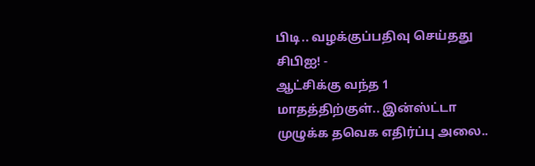பிடி.. வழக்குப்பதிவு செய்தது சிபிஐ! -
ஆட்சிக்கு வந்த 1 மாதத்திற்குள்.. இன்ஸ்ட்டா முழுக்க தவெக எதிர்ப்பு அலை..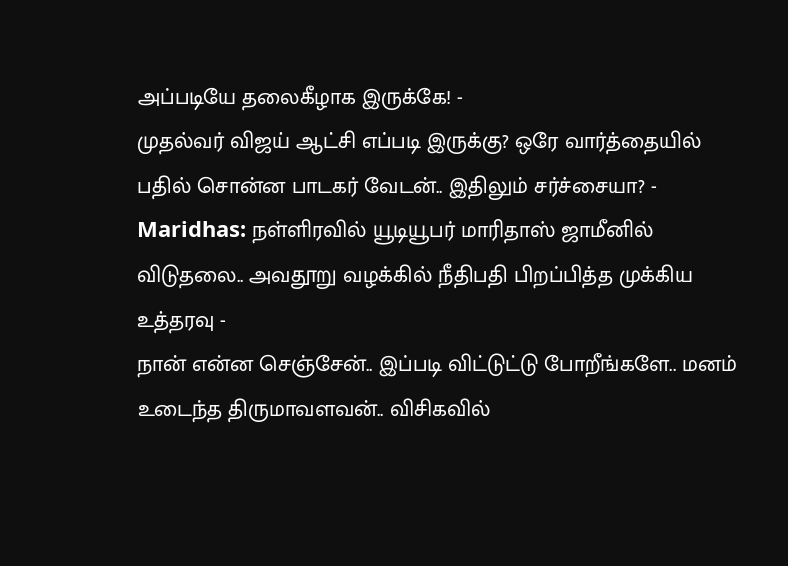அப்படியே தலைகீழாக இருக்கே! -
முதல்வர் விஜய் ஆட்சி எப்படி இருக்கு? ஒரே வார்த்தையில் பதில் சொன்ன பாடகர் வேடன்.. இதிலும் சர்ச்சையா? -
Maridhas: நள்ளிரவில் யூடியூபர் மாரிதாஸ் ஜாமீனில் விடுதலை.. அவதூறு வழக்கில் நீதிபதி பிறப்பித்த முக்கிய உத்தரவு -
நான் என்ன செஞ்சேன்.. இப்படி விட்டுட்டு போறீங்களே.. மனம் உடைந்த திருமாவளவன்.. விசிகவில்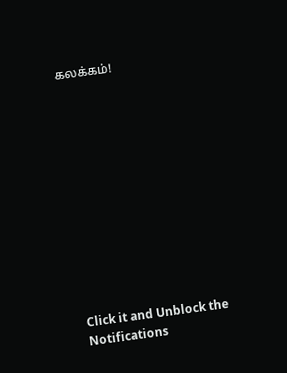கலக்கம்!












Click it and Unblock the Notifications